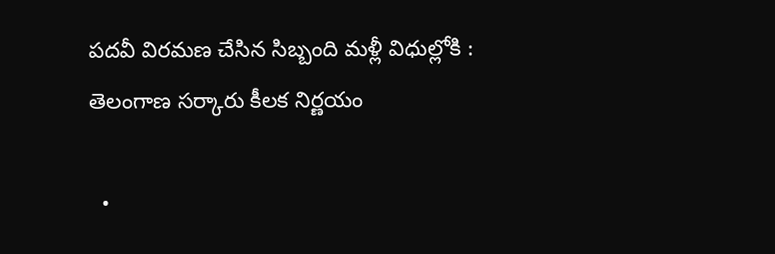పదవీ విరమణ చేసిన సిబ్బంది మళ్లీ విధుల్లోకి : తెలంగాణ సర్కారు కీలక నిర్ణయం

  •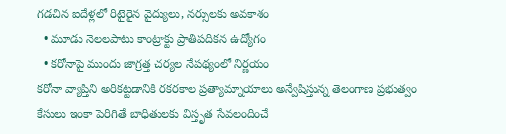గడచిన ఐదేళ్లలో రిటైరైన వైద్యులు, నర్సులకు అవకాశం
  • మూడు నెలలపాటు కాంట్రాక్టు ప్రాతిపదికన ఉద్యోగం
  • కరోనాపై ముందు జాగ్రత్త చర్యల నేపథ్యంలో నిర్ణయం
కరోనా వ్యాప్తిని అరికట్టడానికి రకరకాల ప్రత్యామ్నాయాలు అన్వేషిస్తున్న తెలంగాణ ప్రభుత్వం కేసులు ఇంకా పెరిగితే బాధితులకు విస్తృత సేవలందించే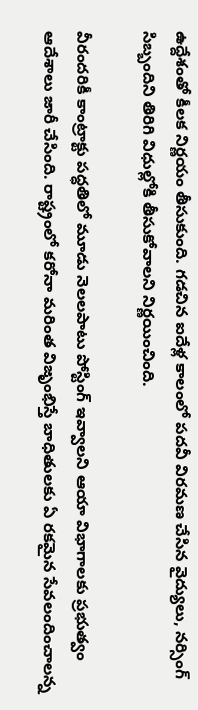ఉద్దేశంతో కీలక నిర్ణయం తీసుకుంది. గడచిన ఐదేళ్ల కాలంలో పదవీ విరమణ చేసిన వైద్యులు, నర్సింగ్‌ సిబ్బందిని తిరిగి విధుల్లోకి తీసుకోవాలని నిర్ణయించింది.

వీరందరికీ కాంట్రాక్టు పద్ధతిలో మూడు నెలలపాటు పోస్టింగ్‌ ఇవ్వాలని ఆయా విభాగాలకు ప్రభుత్వం ఆదేశాలు జారీ చేసింది. రాష్ట్రంలో కరోనా మరింత విజృంభిస్తే బాధితులకు ఏ రకమైన సేవలందించాలన్న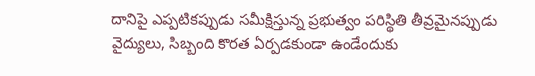దానిపై ఎప్పటికప్పుడు సమీక్షిస్తున్న ప్రభుత్వం పరిస్థితి తీవ్రమైనప్పుడు వైద్యులు, సిబ్బంది కొరత ఏర్పడకుండా ఉండేందుకు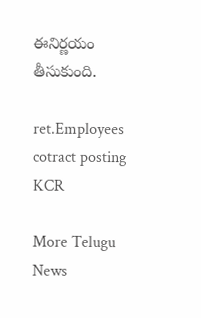ఈనిర్ణయం తీసుకుంది.

ret.Employees
cotract posting
KCR

More Telugu News